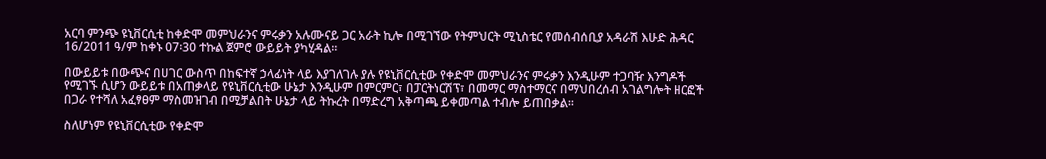አርባ ምንጭ ዩኒቨርሲቲ ከቀድሞ መምህራንና ምሩቃን አሉሙናይ ጋር አራት ኪሎ በሚገኘው የትምህርት ሚኒስቴር የመሰብሰቢያ አዳራሽ እሁድ ሕዳር 16/2011 ዓ/ም ከቀኑ 07፡30 ተኩል ጀምሮ ውይይት ያካሂዳል፡፡

በውይይቱ በውጭና በሀገር ውስጥ በከፍተኛ ኃላፊነት ላይ እያገለገሉ ያሉ የዩኒቨርሲቲው የቀድሞ መምህራንና ምሩቃን እንዲሁም ተጋባዥ እንግዶች የሚገኙ ሲሆን ውይይቱ በአጠቃላይ የዩኒቨርሲቲው ሁኔታ እንዲሁም በምርምር፣ በፓርትነርሽፕ፣ በመማር ማስተማርና በማህበረሰብ አገልግሎት ዘርፎች በጋራ የተሻለ አፈፃፀም ማስመዝገብ በሚቻልበት ሁኔታ ላይ ትኩረት በማድረግ አቅጣጫ ይቀመጣል ተብሎ ይጠበቃል፡፡

ስለሆነም የዩኒቨርሲቲው የቀድሞ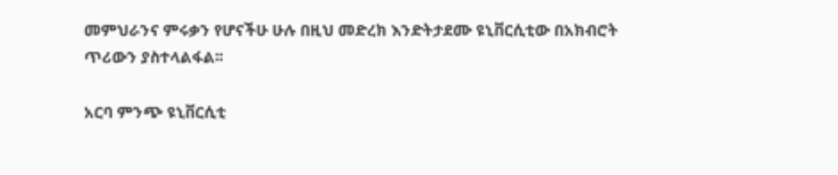መምህራንና ምሩቃን የሆናችሁ ሁሉ በዚህ መድረክ እንድትታደሙ ዩኒቨርሲቲው በአክብሮት ጥሪውን ያስተላልፋል፡፡

አርባ ምንጭ ዩኒቨርሲቲ